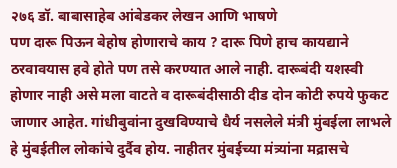२७६ डॉ. बाबासाहेब आंबेडकर लेखन आणि भाषणे
पण दारू पिऊन बेहोष होणाराचे काय ? दारू पिणे हाच कायद्याने ठरवावयास हवे होते पण तसे करण्यात आले नाही. दारूबंदी यशस्वी होणार नाही असे मला वाटते व दारूबंदीसाठी दीड दोन कोटी रुपये फुकट जाणार आहेत. गांधीबुवांना दुखविण्याचे धैर्य नसलेले मंत्री मुंबईला लाभले हे मुंबईतील लोकांचे दुर्दैव होय. नाहीतर मुंबईच्या मंत्र्यांना मद्रासचे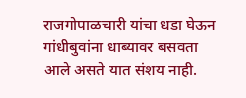राजगोपाळचारी यांचा धडा घेऊन गांधीबुवांना धाब्यावर बसवता आले असते यात संशय नाही.